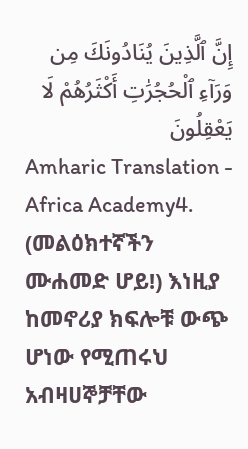إِنَّ ٱلَّذِينَ يُنَادُونَكَ مِن وَرَآءِ ٱلْحُجُرَٰتِ أَكْثَرُهُمْ لَا يَعْقِلُونَ
Amharic Translation - Africa Academy4. (መልዕክተኛችን ሙሐመድ ሆይ!) እነዚያ ከመኖሪያ ክፍሎቹ ውጭ ሆነው የሚጠሩህ አብዛሀኞቻቸው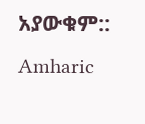አያውቁም::
Amharic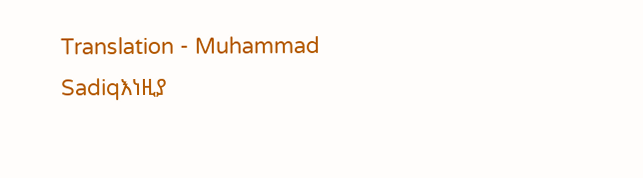Translation - Muhammad Sadiqእነዚያ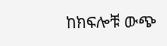ከክፍሎቹ ውጭ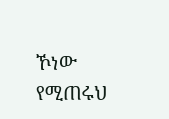ኾነው የሚጠሩህ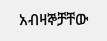አብዛኞቻቸው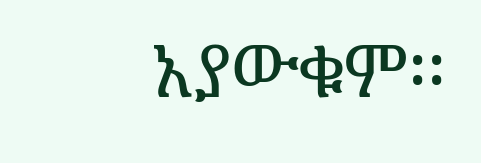አያውቁም፡፡